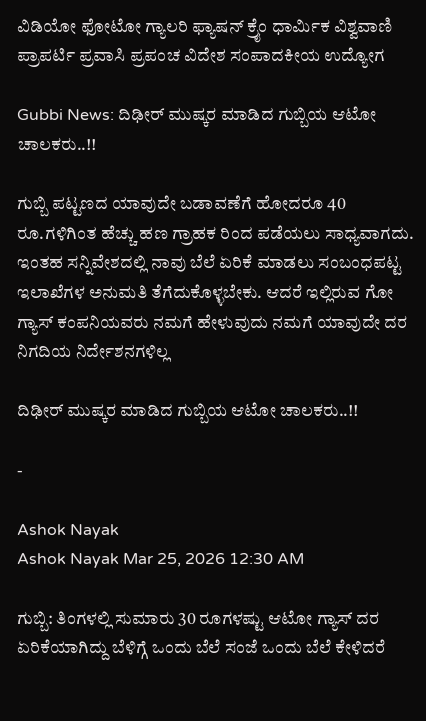ವಿಡಿಯೋ ಫೋಟೋ ಗ್ಯಾಲರಿ ಫ್ಯಾಷನ್ ಕ್ರೈಂ ಧಾರ್ಮಿಕ ವಿಶ್ವವಾಣಿ ಪ್ರಾಪರ್ಟಿ ಪ್ರವಾಸಿ ಪ್ರಪಂಚ ವಿದೇಶ ಸಂಪಾದಕೀಯ ಉದ್ಯೋಗ

Gubbi News: ದಿಢೀರ್ ಮುಷ್ಕರ ಮಾಡಿದ ಗುಬ್ಬಿಯ ಆಟೋ ಚಾಲಕರು..!!

ಗುಬ್ಬಿ ಪಟ್ಟಣದ ಯಾವುದೇ ಬಡಾವಣೆಗೆ ಹೋದರೂ 40 ರೂ.ಗಳಿಗಿಂತ ಹೆಚ್ಚು ಹಣ ಗ್ರಾಹಕ ರಿಂದ ಪಡೆಯಲು ಸಾಧ್ಯವಾಗದು. ಇಂತಹ ಸನ್ನಿವೇಶದಲ್ಲಿ ನಾವು ಬೆಲೆ ಏರಿಕೆ ಮಾಡಲು ಸಂಬಂಧಪಟ್ಟ ಇಲಾಖೆಗಳ ಅನುಮತಿ ತೆಗೆದುಕೊಳ್ಳಬೇಕು. ಆದರೆ ಇಲ್ಲಿರುವ ಗೋ ಗ್ಯಾಸ್ ಕಂಪನಿಯವರು ನಮಗೆ ಹೇಳುವುದು ನಮಗೆ ಯಾವುದೇ ದರ ನಿಗದಿಯ ನಿರ್ದೇಶನಗಳಿಲ್ಲ

ದಿಢೀರ್ ಮುಷ್ಕರ ಮಾಡಿದ ಗುಬ್ಬಿಯ ಆಟೋ ಚಾಲಕರು..!!

-

Ashok Nayak
Ashok Nayak Mar 25, 2026 12:30 AM

ಗುಬ್ಬಿ: ತಿಂಗಳಲ್ಲಿ ಸುಮಾರು 30 ರೂಗಳಷ್ಟು ಆಟೋ ಗ್ಯಾಸ್ ದರ ಏರಿಕೆಯಾಗಿದ್ದು ಬೆಳಿಗ್ಗೆ ಒಂದು ಬೆಲೆ ಸಂಜೆ ಒಂದು ಬೆಲೆ ಕೇಳಿದರೆ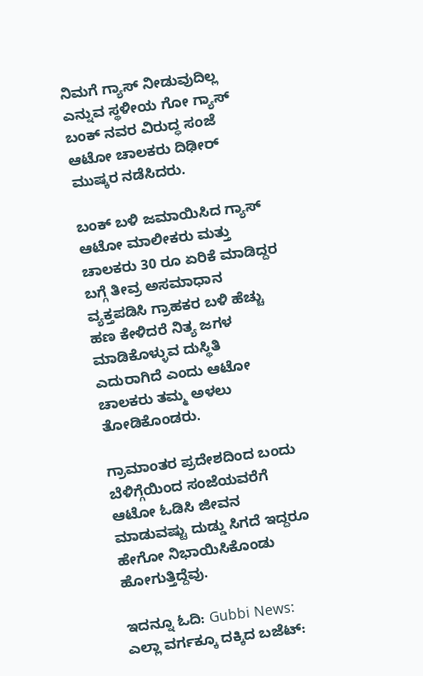ನಿಮಗೆ ಗ್ಯಾಸ್ ನೀಡುವುದಿಲ್ಲ ಎನ್ನುವ ಸ್ಥಳೀಯ ಗೋ ಗ್ಯಾಸ್ ಬಂಕ್ ನವರ ವಿರುದ್ಧ ಸಂಜೆ ಆಟೋ ಚಾಲಕರು ದಿಢೀರ್ ಮುಷ್ಕರ ನಡೆಸಿದರು.

ಬಂಕ್ ಬಳಿ ಜಮಾಯಿಸಿದ ಗ್ಯಾಸ್ ಆಟೋ ಮಾಲೀಕರು ಮತ್ತು ಚಾಲಕರು 30 ರೂ ಏರಿಕೆ ಮಾಡಿದ್ದರ ಬಗ್ಗೆ ತೀವ್ರ ಅಸಮಾಧಾನ ವ್ಯಕ್ತಪಡಿಸಿ ಗ್ರಾಹಕರ ಬಳಿ ಹೆಚ್ಚು ಹಣ ಕೇಳಿದರೆ ನಿತ್ಯ ಜಗಳ ಮಾಡಿಕೊಳ್ಳುವ ದುಸ್ಥಿತಿ ಎದುರಾಗಿದೆ ಎಂದು ಆಟೋ ಚಾಲಕರು ತಮ್ಮ ಅಳಲು ತೋಡಿಕೊಂಡರು.

ಗ್ರಾಮಾಂತರ ಪ್ರದೇಶದಿಂದ ಬಂದು ಬೆಳಿಗ್ಗೆಯಿಂದ ಸಂಜೆಯವರೆಗೆ ಆಟೋ ಓಡಿಸಿ ಜೀವನ ಮಾಡುವಷ್ಟು ದುಡ್ಡು ಸಿಗದೆ ಇದ್ದರೂ ಹೇಗೋ ನಿಭಾಯಿಸಿಕೊಂಡು ಹೋಗುತ್ತಿದ್ದೆವು.

ಇದನ್ನೂ ಓದಿ: Gubbi News: ಎಲ್ಲಾ ವರ್ಗಕ್ಕೂ ದಕ್ಕಿದ ಬಜೆಟ್: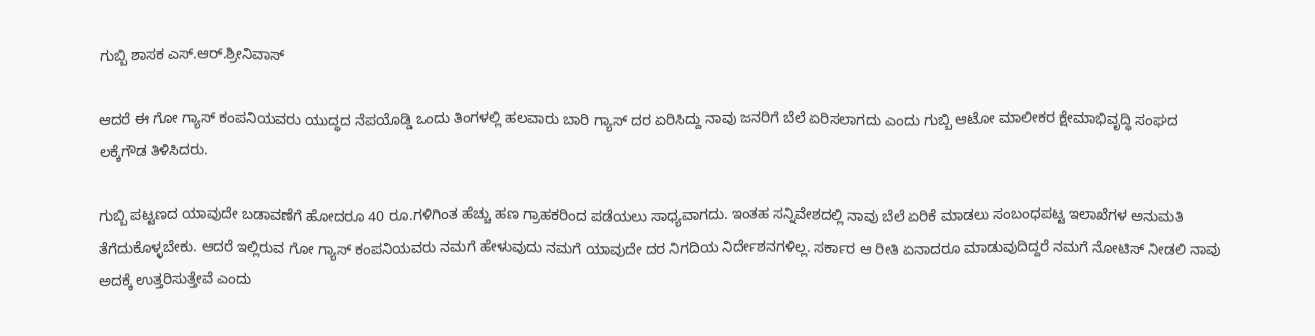ಗುಬ್ಬಿ ಶಾಸಕ ಎಸ್.ಆರ್.ಶ್ರೀನಿವಾಸ್

ಆದರೆ ಈ ಗೋ ಗ್ಯಾಸ್ ಕಂಪನಿಯವರು ಯುದ್ಧದ ನೆಪಯೊಡ್ಡಿ ಒಂದು ತಿಂಗಳಲ್ಲಿ ಹಲವಾರು ಬಾರಿ ಗ್ಯಾಸ್ ದರ ಏರಿಸಿದ್ದು ನಾವು ಜನರಿಗೆ ಬೆಲೆ ಏರಿಸಲಾಗದು ಎಂದು ಗುಬ್ಬಿ ಆಟೋ ಮಾಲೀಕರ ಕ್ಷೇಮಾಭಿವೃದ್ಧಿ ಸಂಘದ ಲಕ್ಕೆಗೌಡ ತಿಳಿಸಿದರು.

ಗುಬ್ಬಿ ಪಟ್ಟಣದ ಯಾವುದೇ ಬಡಾವಣೆಗೆ ಹೋದರೂ 40 ರೂ.ಗಳಿಗಿಂತ ಹೆಚ್ಚು ಹಣ ಗ್ರಾಹಕರಿಂದ ಪಡೆಯಲು ಸಾಧ್ಯವಾಗದು. ಇಂತಹ ಸನ್ನಿವೇಶದಲ್ಲಿ ನಾವು ಬೆಲೆ ಏರಿಕೆ ಮಾಡಲು ಸಂಬಂಧಪಟ್ಟ ಇಲಾಖೆಗಳ ಅನುಮತಿ ತೆಗೆದುಕೊಳ್ಳಬೇಕು. ಆದರೆ ಇಲ್ಲಿರುವ ಗೋ ಗ್ಯಾಸ್ ಕಂಪನಿಯವರು ನಮಗೆ ಹೇಳುವುದು ನಮಗೆ ಯಾವುದೇ ದರ ನಿಗದಿಯ ನಿರ್ದೇಶನಗಳಿಲ್ಲ. ಸರ್ಕಾರ ಆ ರೀತಿ ಏನಾದರೂ ಮಾಡುವುದಿದ್ದರೆ ನಮಗೆ ನೋಟಿಸ್ ನೀಡಲಿ ನಾವು ಅದಕ್ಕೆ ಉತ್ತರಿಸುತ್ತೇವೆ ಎಂದು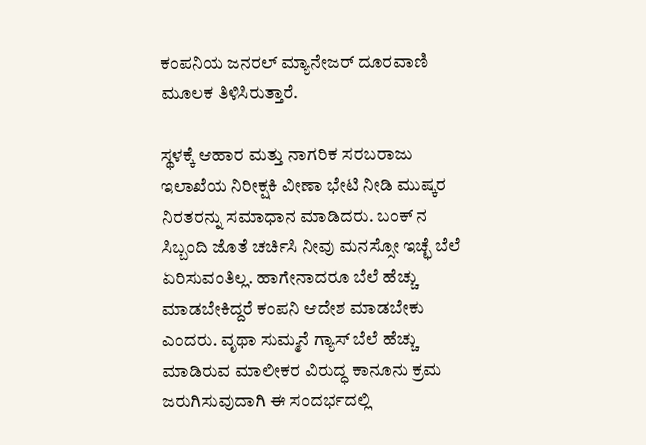ಕಂಪನಿಯ ಜನರಲ್ ಮ್ಯಾನೇಜರ್ ದೂರವಾಣಿ ಮೂಲಕ ತಿಳಿಸಿರುತ್ತಾರೆ.

ಸ್ಥಳಕ್ಕೆ ಆಹಾರ ಮತ್ತು ನಾಗರಿಕ ಸರಬರಾಜು ಇಲಾಖೆಯ ನಿರೀಕ್ಷಕಿ ವೀಣಾ ಭೇಟಿ ನೀಡಿ ಮುಷ್ಕರ ನಿರತರನ್ನು ಸಮಾಧಾನ ಮಾಡಿದರು. ಬಂಕ್ ನ ಸಿಬ್ಬಂದಿ ಜೊತೆ ಚರ್ಚಿಸಿ ನೀವು ಮನಸ್ಸೋ ಇಚ್ಛೆ ಬೆಲೆ ಏರಿಸುವಂತಿಲ್ಲ. ಹಾಗೇನಾದರೂ ಬೆಲೆ ಹೆಚ್ಚು ಮಾಡಬೇಕಿದ್ದರೆ ಕಂಪನಿ ಆದೇಶ ಮಾಡಬೇಕು ಎಂದರು. ವೃಥಾ ಸುಮ್ಮನೆ ಗ್ಯಾಸ್ ಬೆಲೆ ಹೆಚ್ಚು ಮಾಡಿರುವ ಮಾಲೀಕರ ವಿರುದ್ಧ ಕಾನೂನು ಕ್ರಮ ಜರುಗಿಸುವುದಾಗಿ ಈ ಸಂದರ್ಭದಲ್ಲಿ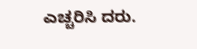ಎಚ್ಚರಿಸಿ ದರು.